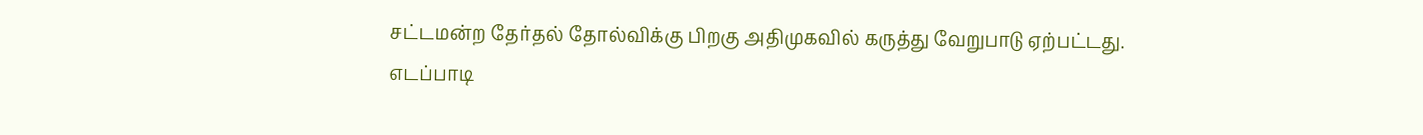சட்டமன்ற தேர்தல் தோல்விக்கு பிறகு அதிமுகவில் கருத்து வேறுபாடு ஏற்பட்டது. எடப்பாடி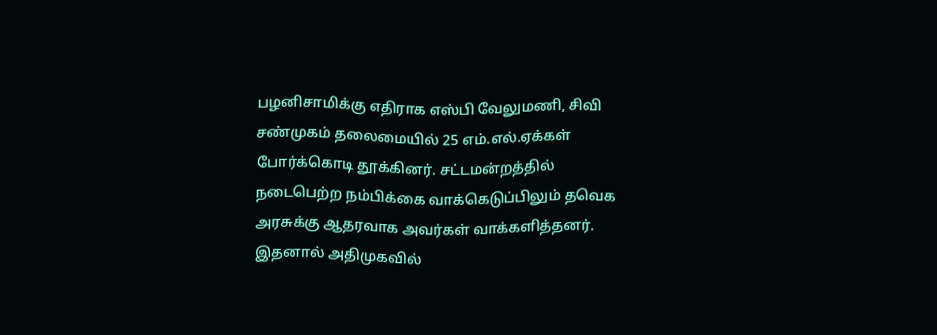பழனிசாமிக்கு எதிராக எஸ்பி வேலுமணி, சிவி சண்முகம் தலைமையில் 25 எம்.எல்.ஏக்கள் போர்க்கொடி தூக்கினர். சட்டமன்றத்தில் நடைபெற்ற நம்பிக்கை வாக்கெடுப்பிலும் தவெக அரசுக்கு ஆதரவாக அவர்கள் வாக்களித்தனர். இதனால் அதிமுகவில்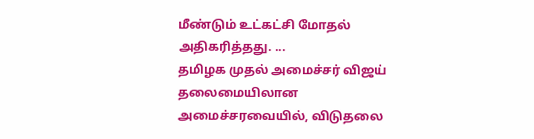மீண்டும் உட்கட்சி மோதல் அதிகரித்தது. ...
தமிழக முதல் அமைச்சர் விஜய் தலைமையிலான அமைச்சரவையில், விடுதலை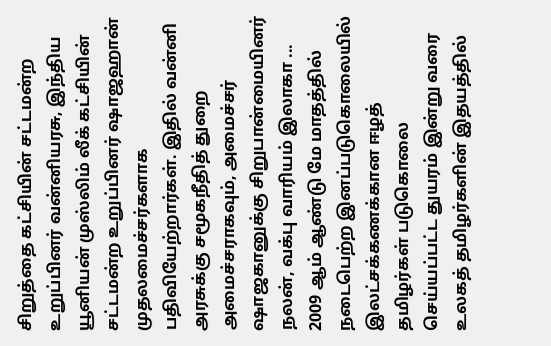சிறுத்தை கட்சியின் சட்டமன்ற உறுப்பினர் வன்னியரசு, இந்திய யூனியன் முஸ்லிம் லீக் கட்சியின் சட்டமன்ற உறுப்பினர் ஷாஜஹான் முதலமைச்சர்களாக பதிவியேற்றார்கள். இதில் வன்னி அரசுக்கு சமூகநீதித் துறை அமைச்சராகவும், அமைச்சர் ஷாஜகானுக்கு சிறுபான்மையினர் நலன், வக்பு வாரியம் இலாகா ...
2009 ஆம் ஆண்டு மே மாதத்தில் நடைபெற்ற இனப்படுகொலையில் இலட்சக்கணக்கான ஈழத் தமிழர்கள் படுகொலை செய்யப்பட்ட துயரம் இன்று வரை உலகத் தமிழர்களின் இதயத்தில்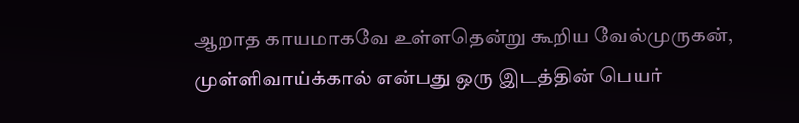ஆறாத காயமாகவே உள்ளதென்று கூறிய வேல்முருகன், முள்ளிவாய்க்கால் என்பது ஒரு இடத்தின் பெயர்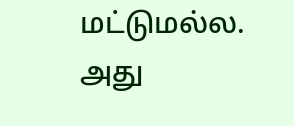மட்டுமல்ல. அது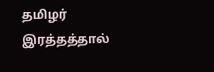தமிழர் இரத்தத்தால்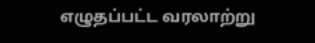எழுதப்பட்ட வரலாற்று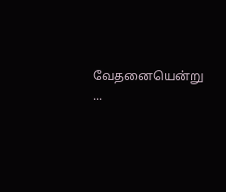வேதனையென்று ...